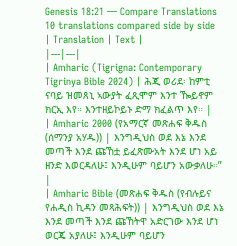Genesis 18:21 — Compare Translations
10 translations compared side by side
| Translation | Text |
|---|---|
| Amharic (Tigrigna: Contemporary Tigrinya Bible 2024) | ሕጂ ወሪደ፡ ከምቲ ናባይ ዝመጸኒ ኣውያት ፈጺሞም እንተ ዀይኖም ክርኢ እየ። እንተዘይኮይኑ ድማ ክፈልጥ እየ። |
| Amharic 2000 (የአማርኛ መጽሐፍ ቅዱስ (ሰማንያ አሃዱ)) | እንግዲህስ ወደ እኔ እንደ መጣች እንደ ጩኸቷ ይፈጽሙአት እንደ ሆነ አይ ዘንድ እወርዳለሁ፤ እንዲሁም ባይሆን አውቃለሁ።” |
| Amharic Bible (መጽሐፍ ቅዱስ (የብሉይና የሐዲስ ኪዳን መጻሕፍት)) | እንግዲህስ ወደ እኔ እንደ መጣች እንደ ጩኸትዋ አድርገው እንደ ሆነ ወርጄ አያለሁ፤ እንዲሁም ባይሆን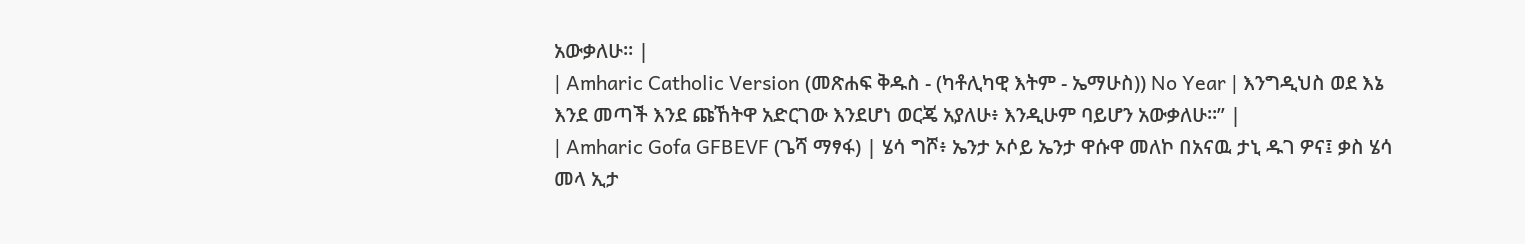አውቃለሁ። |
| Amharic Catholic Version (መጽሐፍ ቅዱስ - (ካቶሊካዊ እትም - ኤማሁስ)) No Year | እንግዲህስ ወደ እኔ እንደ መጣች እንደ ጩኸትዋ አድርገው እንደሆነ ወርጄ አያለሁ፥ እንዲሁም ባይሆን አውቃለሁ።” |
| Amharic Gofa GFBEVF (ጌሻ ማፃፋ) | ሄሳ ግሾ፥ ኤንታ ኦሶይ ኤንታ ዋሱዋ መለኮ በአናዉ ታኒ ዱገ ዎና፤ ቃስ ሄሳ መላ ኢታ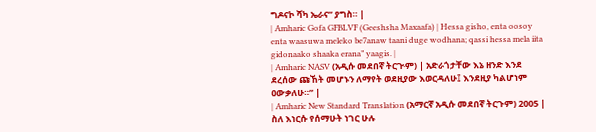ግዶናኮ ሻካ ኤራና” ያግስ። |
| Amharic Gofa GFBLVF (Geeshsha Maxaafa) | Hessa gisho, enta oosoy enta waasuwa meleko be7anaw taani duge wodhana; qassi hessa mela iita gidonaako shaaka erana” yaagis. |
| Amharic NASV (አዲሱ መደበኛ ትርጒም) | አድራጎታቸው እኔ ዘንድ እንደ ደረሰው ጩኸት መሆኑን ለማየት ወደዚያው እወርዳለሁ፤ እንደዚያ ካልሆነም ዐውቃለሁ።” |
| Amharic New Standard Translation (አማርኛ አዲሱ መደበኛ ትርጉም) 2005 | ስለ እነርሱ የሰማሁት ነገር ሁሉ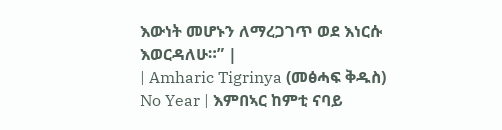እውነት መሆኑን ለማረጋገጥ ወደ እነርሱ እወርዳለሁ።” |
| Amharic Tigrinya (መፅሓፍ ቅዱስ) No Year | እምበኣር ከምቲ ናባይ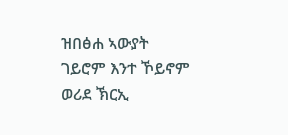ዝበፅሐ ኣውያት ገይሮም እንተ ኾይኖም ወሪደ ኽርኢ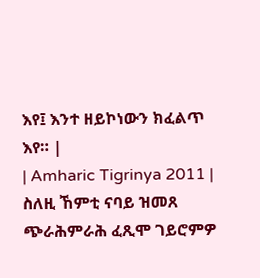እየ፤ እንተ ዘይኮነውን ክፈልጥ እየ። |
| Amharic Tigrinya 2011 | ስለዚ ኸምቲ ናባይ ዝመጸ ጭራሕምራሕ ፈጺሞ ገይሮምዎ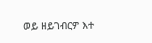ወይ ዘይገብርዎ እተ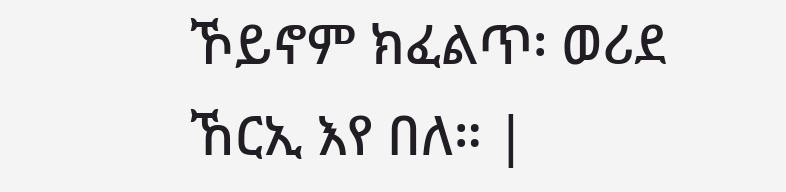ኾይኖም ክፈልጥ፡ ወሪደ ኸርኢ እየ በለ። |